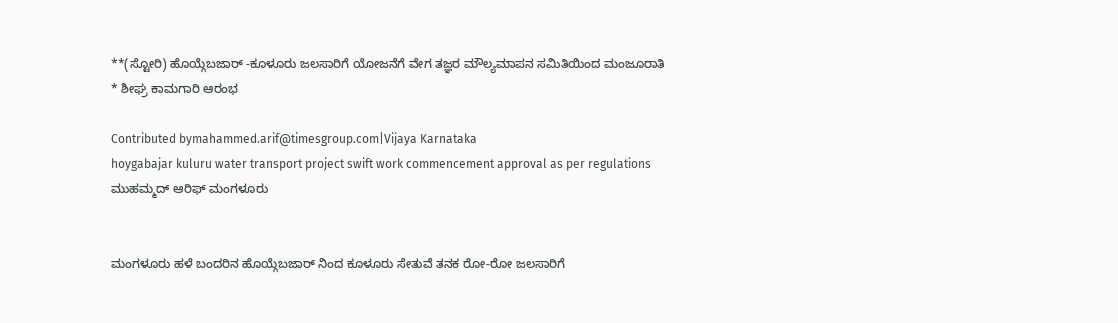**(ಸ್ಟೋರಿ) ಹೊಯ್ಗೆಬಜಾರ್ -ಕೂಳೂರು ಜಲಸಾರಿಗೆ ಯೋಜನೆಗೆ ವೇಗ ತಜ್ಞರ ಮೌಲ್ಯಮಾಪನ ಸಮಿತಿಯಿಂದ ಮಂಜೂರಾತಿ * ಶೀಘ್ರ ಕಾಮಗಾರಿ ಆರಂಭ

Contributed bymahammed.arif@timesgroup.com|Vijaya Karnataka
hoygabajar kuluru water transport project swift work commencement approval as per regulations
ಮುಹಮ್ಮದ್ ಆರಿಫ್ ಮಂಗಳೂರು


ಮಂಗಳೂರು ಹಳೆ ಬಂದರಿನ ಹೊಯ್ಗೆಬಜಾರ್ ನಿಂದ ಕೂಳೂರು ಸೇತುವೆ ತನಕ ರೋ-ರೋ ಜಲಸಾರಿಗೆ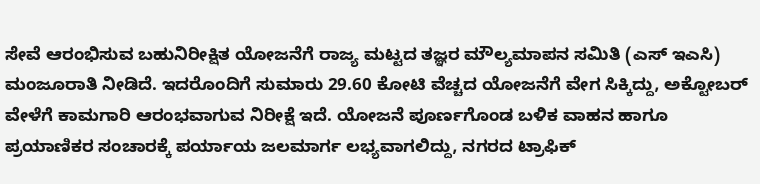ಸೇವೆ ಆರಂಭಿಸುವ ಬಹುನಿರೀಕ್ಷಿತ ಯೋಜನೆಗೆ ರಾಜ್ಯ ಮಟ್ಟದ ತಜ್ಞರ ಮೌಲ್ಯಮಾಪನ ಸಮಿತಿ (ಎಸ್ ಇಎಸಿ) ಮಂಜೂರಾತಿ ನೀಡಿದೆ. ಇದರೊಂದಿಗೆ ಸುಮಾರು 29.60 ಕೋಟಿ ವೆಚ್ಚದ ಯೋಜನೆಗೆ ವೇಗ ಸಿಕ್ಕಿದ್ದು, ಅಕ್ಟೋಬರ್ ವೇಳೆಗೆ ಕಾಮಗಾರಿ ಆರಂಭವಾಗುವ ನಿರೀಕ್ಷೆ ಇದೆ. ಯೋಜನೆ ಪೂರ್ಣಗೊಂಡ ಬಳಿಕ ವಾಹನ ಹಾಗೂ ಪ್ರಯಾಣಿಕರ ಸಂಚಾರಕ್ಕೆ ಪರ್ಯಾಯ ಜಲಮಾರ್ಗ ಲಭ್ಯವಾಗಲಿದ್ದು, ನಗರದ ಟ್ರಾಫಿಕ್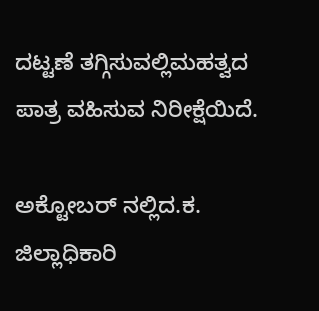ದಟ್ಟಣೆ ತಗ್ಗಿಸುವಲ್ಲಿಮಹತ್ವದ ಪಾತ್ರ ವಹಿಸುವ ನಿರೀಕ್ಷೆಯಿದೆ.

ಅಕ್ಟೋಬರ್ ನಲ್ಲಿದ.ಕ. ಜಿಲ್ಲಾಧಿಕಾರಿ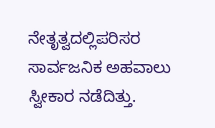ನೇತೃತ್ವದಲ್ಲಿಪರಿಸರ ಸಾರ್ವಜನಿಕ ಅಹವಾಲು ಸ್ವೀಕಾರ ನಡೆದಿತ್ತು.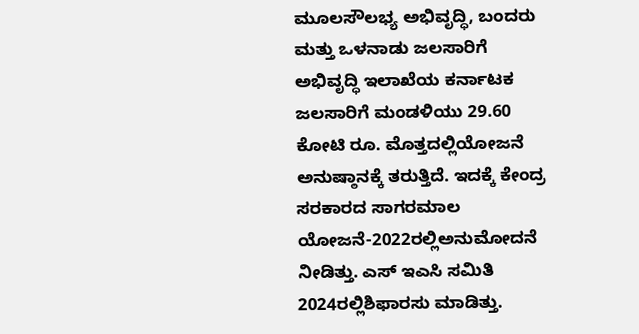ಮೂಲಸೌಲಭ್ಯ ಅಭಿವೃದ್ಧಿ, ಬಂದರು ಮತ್ತು ಒಳನಾಡು ಜಲಸಾರಿಗೆ ಅಭಿವೃದ್ಧಿ ಇಲಾಖೆಯ ಕರ್ನಾಟಕ ಜಲಸಾರಿಗೆ ಮಂಡಳಿಯು 29.60 ಕೋಟಿ ರೂ. ಮೊತ್ತದಲ್ಲಿಯೋಜನೆ ಅನುಷ್ಠಾನಕ್ಕೆ ತರುತ್ತಿದೆ. ಇದಕ್ಕೆ ಕೇಂದ್ರ ಸರಕಾರದ ಸಾಗರಮಾಲ ಯೋಜನೆ-2022ರಲ್ಲಿಅನುಮೋದನೆ ನೀಡಿತ್ತು. ಎಸ್ ಇಎಸಿ ಸಮಿತಿ 2024ರಲ್ಲಿಶಿಫಾರಸು ಮಾಡಿತ್ತು.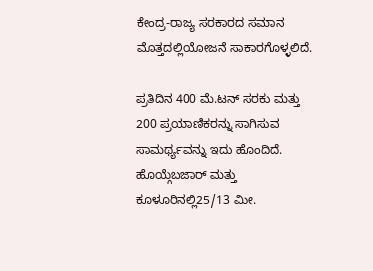ಕೇಂದ್ರ-ರಾಜ್ಯ ಸರಕಾರದ ಸಮಾನ ಮೊತ್ತದಲ್ಲಿಯೋಜನೆ ಸಾಕಾರಗೊಳ್ಳಲಿದೆ.

ಪ್ರತಿದಿನ 400 ಮೆ.ಟನ್ ಸರಕು ಮತ್ತು 200 ಪ್ರಯಾಣಿಕರನ್ನು ಸಾಗಿಸುವ ಸಾಮರ್ಥ್ಯವನ್ನು ಇದು ಹೊಂದಿದೆ. ಹೊಯ್ಗೆಬಜಾರ್ ಮತ್ತು ಕೂಳೂರಿನಲ್ಲಿ25/13 ಮೀ.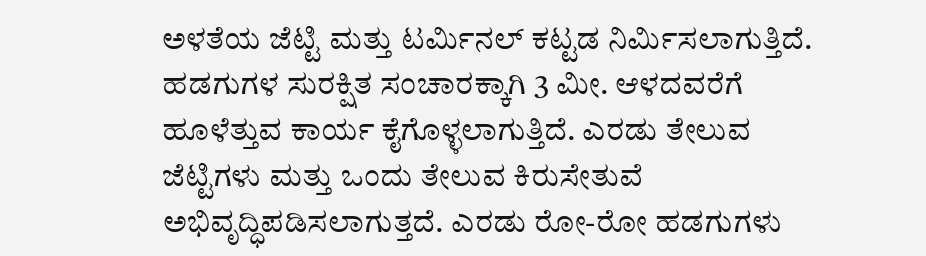ಅಳತೆಯ ಜೆಟ್ಟಿ ಮತ್ತು ಟರ್ಮಿನಲ್ ಕಟ್ಟಡ ನಿರ್ಮಿಸಲಾಗುತ್ತಿದೆ. ಹಡಗುಗಳ ಸುರಕ್ಷಿತ ಸಂಚಾರಕ್ಕಾಗಿ 3 ಮೀ. ಆಳದವರೆಗೆ ಹೂಳೆತ್ತುವ ಕಾರ್ಯ ಕೈಗೊಳ್ಳಲಾಗುತ್ತಿದೆ. ಎರಡು ತೇಲುವ ಜೆಟ್ಟಿಗಳು ಮತ್ತು ಒಂದು ತೇಲುವ ಕಿರುಸೇತುವೆ ಅಭಿವೃದ್ಧಿಪಡಿಸಲಾಗುತ್ತದೆ. ಎರಡು ರೋ-ರೋ ಹಡಗುಗಳು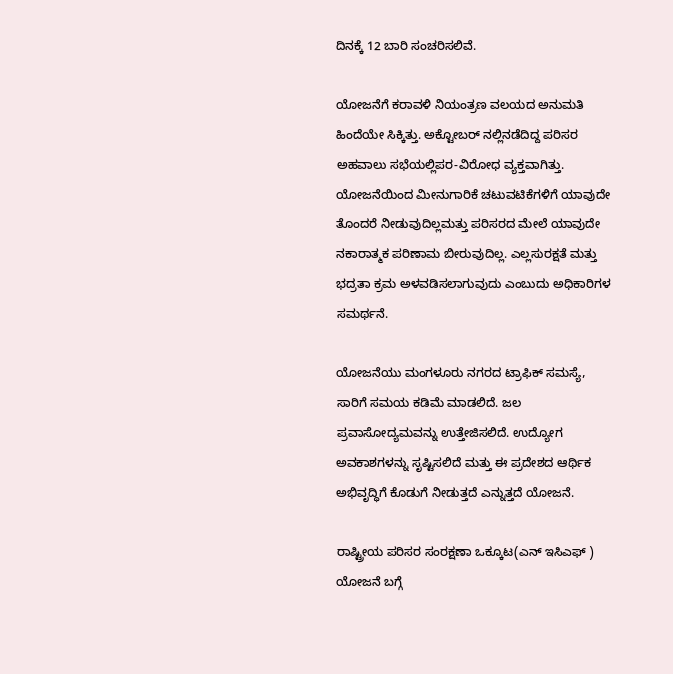ದಿನಕ್ಕೆ 12 ಬಾರಿ ಸಂಚರಿಸಲಿವೆ.

ಯೋಜನೆಗೆ ಕರಾವಳಿ ನಿಯಂತ್ರಣ ವಲಯದ ಅನುಮತಿ ಹಿಂದೆಯೇ ಸಿಕ್ಕಿತ್ತು. ಅಕ್ಟೋಬರ್ ನಲ್ಲಿನಡೆದಿದ್ದ ಪರಿಸರ ಅಹವಾಲು ಸಭೆಯಲ್ಲಿಪರ-ವಿರೋಧ ವ್ಯಕ್ತವಾಗಿತ್ತು. ಯೋಜನೆಯಿಂದ ಮೀನುಗಾರಿಕೆ ಚಟುವಟಿಕೆಗಳಿಗೆ ಯಾವುದೇ ತೊಂದರೆ ನೀಡುವುದಿಲ್ಲಮತ್ತು ಪರಿಸರದ ಮೇಲೆ ಯಾವುದೇ ನಕಾರಾತ್ಮಕ ಪರಿಣಾಮ ಬೀರುವುದಿಲ್ಲ. ಎಲ್ಲಸುರಕ್ಷತೆ ಮತ್ತು ಭದ್ರತಾ ಕ್ರಮ ಅಳವಡಿಸಲಾಗುವುದು ಎಂಬುದು ಅಧಿಕಾರಿಗಳ ಸಮರ್ಥನೆ.

ಯೋಜನೆಯು ಮಂಗಳೂರು ನಗರದ ಟ್ರಾಫಿಕ್ ಸಮಸ್ಯೆ, ಸಾರಿಗೆ ಸಮಯ ಕಡಿಮೆ ಮಾಡಲಿದೆ. ಜಲ ಪ್ರವಾಸೋದ್ಯಮವನ್ನು ಉತ್ತೇಜಿಸಲಿದೆ. ಉದ್ಯೋಗ ಅವಕಾಶಗಳನ್ನು ಸೃಷ್ಟಿಸಲಿದೆ ಮತ್ತು ಈ ಪ್ರದೇಶದ ಆರ್ಥಿಕ ಅಭಿವೃದ್ಧಿಗೆ ಕೊಡುಗೆ ನೀಡುತ್ತದೆ ಎನ್ನುತ್ತದೆ ಯೋಜನೆ.

ರಾಷ್ಟ್ರೀಯ ಪರಿಸರ ಸಂರಕ್ಷಣಾ ಒಕ್ಕೂಟ(ಎನ್ ಇಸಿಎಫ್ ) ಯೋಜನೆ ಬಗ್ಗೆ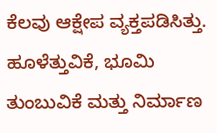ಕೆಲವು ಆಕ್ಷೇಪ ವ್ಯಕ್ತಪಡಿಸಿತ್ತು. ಹೂಳೆತ್ತುವಿಕೆ, ಭೂಮಿ ತುಂಬುವಿಕೆ ಮತ್ತು ನಿರ್ಮಾಣ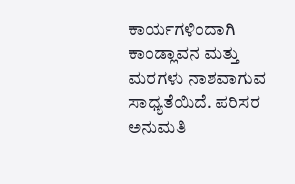ಕಾರ್ಯಗಳಿಂದಾಗಿ ಕಾಂಡ್ಲಾವನ ಮತ್ತು ಮರಗಳು ನಾಶವಾಗುವ ಸಾಧ್ಯತೆಯಿದೆ. ಪರಿಸರ ಅನುಮತಿ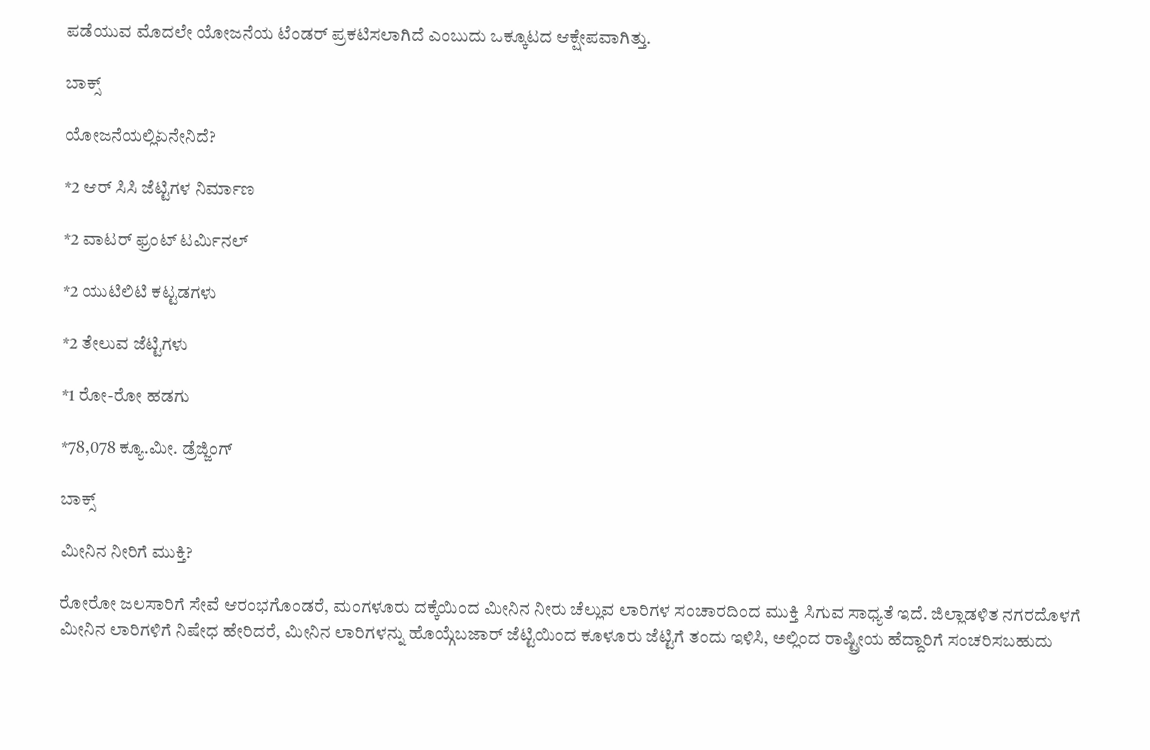ಪಡೆಯುವ ಮೊದಲೇ ಯೋಜನೆಯ ಟೆಂಡರ್ ಪ್ರಕಟಿಸಲಾಗಿದೆ ಎಂಬುದು ಒಕ್ಕೂಟದ ಆಕ್ಷೇಪವಾಗಿತ್ತು.

ಬಾಕ್ಸ್

ಯೋಜನೆಯಲ್ಲಿಏನೇನಿದೆ?

*2 ಆರ್ ಸಿಸಿ ಜೆಟ್ಟಿಗಳ ನಿರ್ಮಾಣ

*2 ವಾಟರ್ ಫ್ರಂಟ್ ಟರ್ಮಿನಲ್

*2 ಯುಟಿಲಿಟಿ ಕಟ್ಟಡಗಳು

*2 ತೇಲುವ ಜೆಟ್ಟಿಗಳು

*1 ರೋ-ರೋ ಹಡಗು

*78,078 ಕ್ಯೂ.ಮೀ. ಡ್ರೆಜ್ಜಿಂಗ್

ಬಾಕ್ಸ್

ಮೀನಿನ ನೀರಿಗೆ ಮುಕ್ತಿ?

ರೋರೋ ಜಲಸಾರಿಗೆ ಸೇವೆ ಆರಂಭಗೊಂಡರೆ, ಮಂಗಳೂರು ದಕ್ಕೆಯಿಂದ ಮೀನಿನ ನೀರು ಚೆಲ್ಲುವ ಲಾರಿಗಳ ಸಂಚಾರದಿಂದ ಮುಕ್ತಿ ಸಿಗುವ ಸಾಧ್ಯತೆ ಇದೆ. ಜಿಲ್ಲಾಡಳಿತ ನಗರದೊಳಗೆ ಮೀನಿನ ಲಾರಿಗಳಿಗೆ ನಿಷೇಧ ಹೇರಿದರೆ, ಮೀನಿನ ಲಾರಿಗಳನ್ನು ಹೊಯ್ಗೆಬಜಾರ್ ಜೆಟ್ಟಿಯಿಂದ ಕೂಳೂರು ಜೆಟ್ಟಿಗೆ ತಂದು ಇಳಿಸಿ, ಅಲ್ಲಿಂದ ರಾಷ್ಟ್ರೀಯ ಹೆದ್ದಾರಿಗೆ ಸಂಚರಿಸಬಹುದು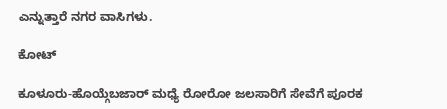ಎನ್ನುತ್ತಾರೆ ನಗರ ವಾಸಿಗಳು.

ಕೋಟ್

ಕೂಳೂರು-ಹೊಯ್ಗೆಬಜಾರ್ ಮಧ್ಯೆ ರೋರೋ ಜಲಸಾರಿಗೆ ಸೇವೆಗೆ ಪೂರಕ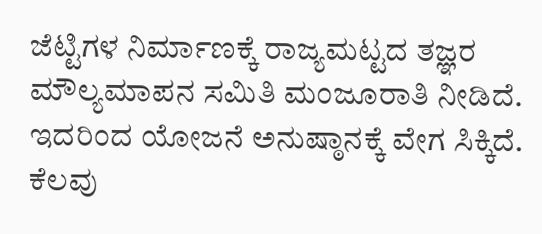ಜೆಟ್ಟಿಗಳ ನಿರ್ಮಾಣಕ್ಕೆ ರಾಜ್ಯಮಟ್ಟದ ತಜ್ಞರ ಮೌಲ್ಯಮಾಪನ ಸಮಿತಿ ಮಂಜೂರಾತಿ ನೀಡಿದೆ. ಇದರಿಂದ ಯೋಜನೆ ಅನುಷ್ಠಾನಕ್ಕೆ ವೇಗ ಸಿಕ್ಕಿದೆ. ಕೆಲವು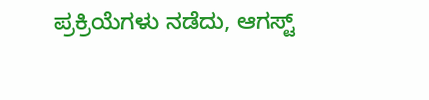ಪ್ರಕ್ರಿಯೆಗಳು ನಡೆದು, ಆಗಸ್ಟ್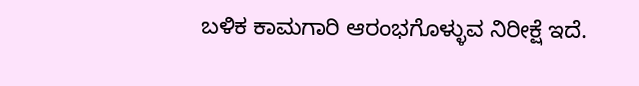ಬಳಿಕ ಕಾಮಗಾರಿ ಆರಂಭಗೊಳ್ಳುವ ನಿರೀಕ್ಷೆ ಇದೆ.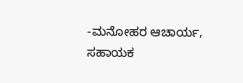-ಮನೋಹರ ಆಚಾರ್ಯ, ಸಹಾಯಕ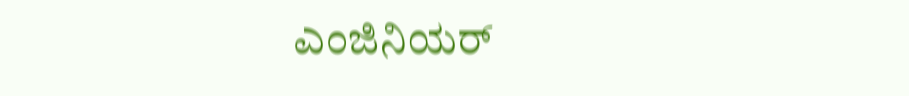ಎಂಜಿನಿಯರ್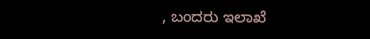, ಬಂದರು ಇಲಾಖೆ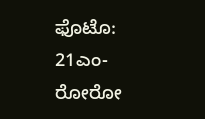ಫೊಟೊ: 21ಎಂ-ರೋರೋ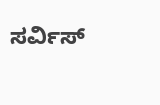ಸರ್ವಿಸ್